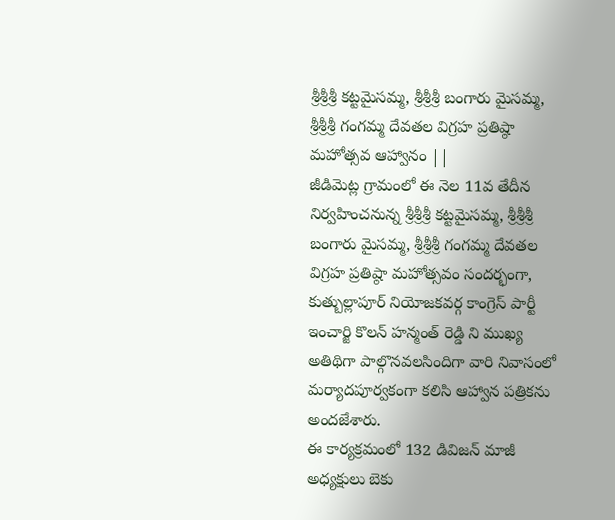శ్రీశ్రీశ్రీ కట్టమైసమ్మ, శ్రీశ్రీశ్రీ బంగారు మైసమ్మ, శ్రీశ్రీశ్రీ గంగమ్మ దేవతల విగ్రహ ప్రతిష్ఠా మహోత్సవ ఆహ్వానం ||
జీడిమెట్ల గ్రామంలో ఈ నెల 11వ తేదీన నిర్వహించనున్న శ్రీశ్రీశ్రీ కట్టమైసమ్మ, శ్రీశ్రీశ్రీ బంగారు మైసమ్మ, శ్రీశ్రీశ్రీ గంగమ్మ దేవతల విగ్రహ ప్రతిష్ఠా మహోత్సవం సందర్భంగా, కుత్బుల్లాపూర్ నియోజకవర్గ కాంగ్రెస్ పార్టీ ఇంచార్జి కొలన్ హన్మంత్ రెడ్డి ని ముఖ్య అతిథిగా పాల్గొనవలసిందిగా వారి నివాసంలో మర్యాదపూర్వకంగా కలిసి ఆహ్వాన పత్రికను అందజేశారు.
ఈ కార్యక్రమంలో 132 డివిజన్ మాజీ అధ్యక్షులు బెకు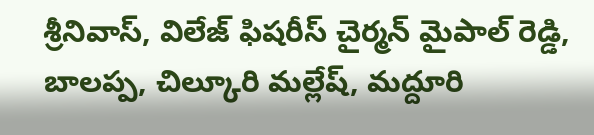శ్రీనివాస్, విలేజ్ ఫిషరీస్ చైర్మన్ మైపాల్ రెడ్డి, బాలప్ప, చిల్కూరి మల్లేష్, మద్దూరి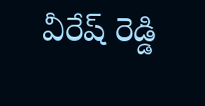వీరేష్ రెడ్డి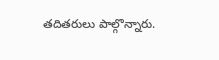తదితరులు పాల్గొన్నారు.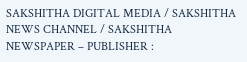SAKSHITHA DIGITAL MEDIA / SAKSHITHA NEWS CHANNEL / SAKSHITHA NEWSPAPER – PUBLISHER :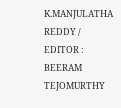K.MANJULATHA REDDY / EDITOR : BEERAM TEJOMURTHY